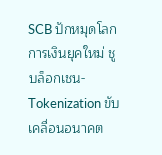SCB ปักหมุดโลกการเงินยุคใหม่ ชูบล็อกเชน-Tokenization ขับเคลื่อนอนาคต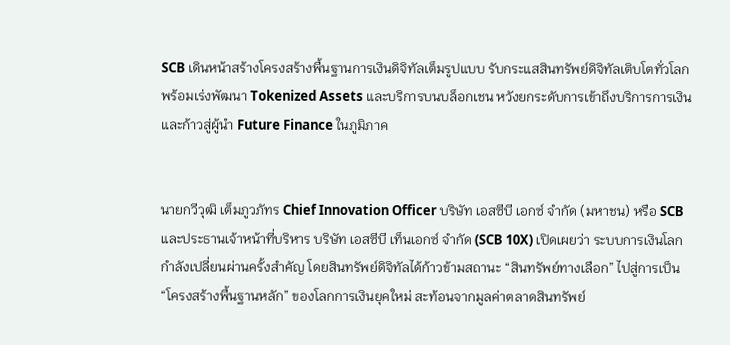SCB เดินหน้าสร้างโครงสร้างพื้นฐานการเงินดิจิทัลเต็มรูปแบบ รับกระแสสินทรัพย์ดิจิทัลเติบโตทั่วโลก พร้อมเร่งพัฒนา Tokenized Assets และบริการบนบล็อกเชน หวังยกระดับการเข้าถึงบริการการเงินและก้าวสู่ผู้นำ Future Finance ในภูมิภาค


นายกวีวุฒิ เต็มภูวภัทร Chief Innovation Officer บริษัท เอสซีบี เอกซ์ จำกัด (มหาชน) หรือ SCB และประธานเจ้าหน้าที่บริหาร บริษัท เอสซีบี เท็นเอกซ์ จำกัด (SCB 10X) เปิดเผยว่า ระบบการเงินโลกกำลังเปลี่ยนผ่านครั้งสำคัญ โดยสินทรัพย์ดิจิทัลได้ก้าวข้ามสถานะ “สินทรัพย์ทางเลือก” ไปสู่การเป็น “โครงสร้างพื้นฐานหลัก” ของโลกการเงินยุคใหม่ สะท้อนจากมูลค่าตลาดสินทรัพย์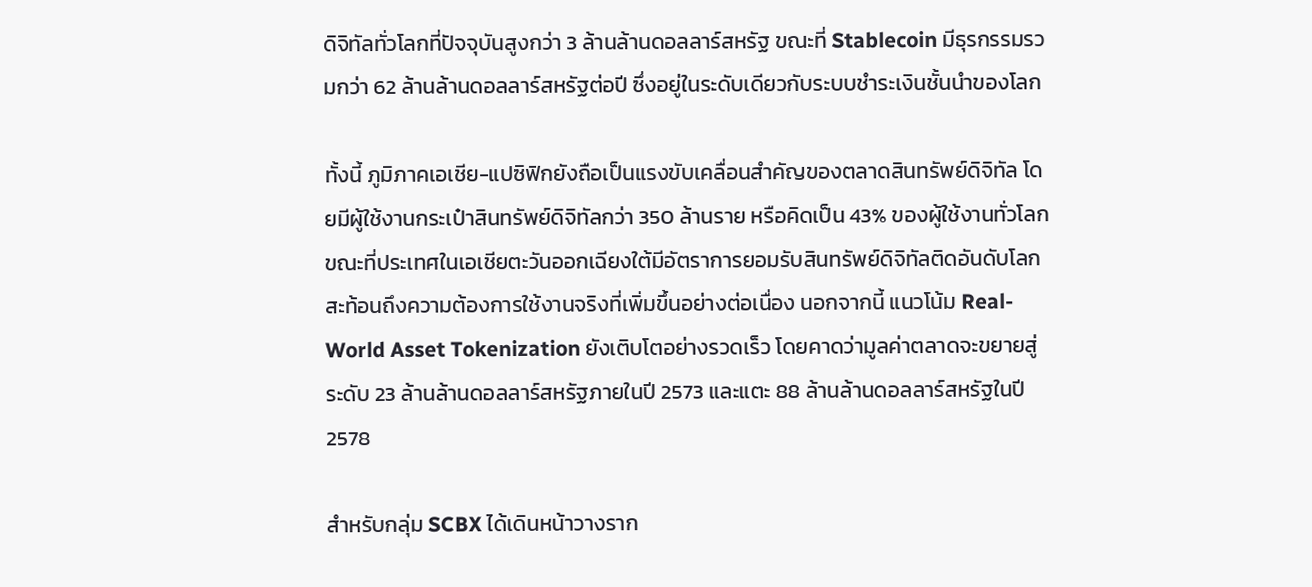ดิจิทัลทั่วโลกที่ปัจจุบันสูงกว่า 3 ล้านล้านดอลลาร์สหรัฐ ขณะที่ Stablecoin มีธุรกรรมรวมกว่า 62 ล้านล้านดอลลาร์สหรัฐต่อปี ซึ่งอยู่ในระดับเดียวกับระบบชำระเงินชั้นนำของโลก

ทั้งนี้ ภูมิภาคเอเชีย-แปซิฟิกยังถือเป็นแรงขับเคลื่อนสำคัญของตลาดสินทรัพย์ดิจิทัล โดยมีผู้ใช้งานกระเป๋าสินทรัพย์ดิจิทัลกว่า 350 ล้านราย หรือคิดเป็น 43% ของผู้ใช้งานทั่วโลก ขณะที่ประเทศในเอเชียตะวันออกเฉียงใต้มีอัตราการยอมรับสินทรัพย์ดิจิทัลติดอันดับโลก สะท้อนถึงความต้องการใช้งานจริงที่เพิ่มขึ้นอย่างต่อเนื่อง นอกจากนี้ แนวโน้ม Real-World Asset Tokenization ยังเติบโตอย่างรวดเร็ว โดยคาดว่ามูลค่าตลาดจะขยายสู่ระดับ 23 ล้านล้านดอลลาร์สหรัฐภายในปี 2573 และแตะ 88 ล้านล้านดอลลาร์สหรัฐในปี 2578

สำหรับกลุ่ม SCBX ได้เดินหน้าวางราก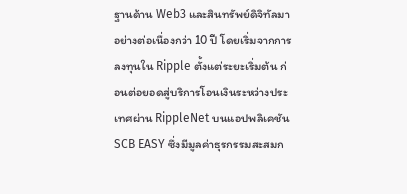ฐานด้าน Web3 และสินทรัพย์ดิจิทัลมาอย่างต่อเนื่องกว่า 10 ปี โดยเริ่มจากการลงทุนใน Ripple ตั้งแต่ระยะเริ่มต้น ก่อนต่อยอดสู่บริการโอนเงินระหว่างประเทศผ่าน RippleNet บนแอปพลิเคชัน SCB EASY ซึ่งมีมูลค่าธุรกรรมสะสมก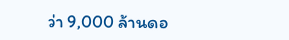ว่า 9,000 ล้านดอ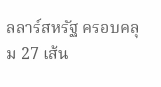ลลาร์สหรัฐ ครอบคลุม 27 เส้น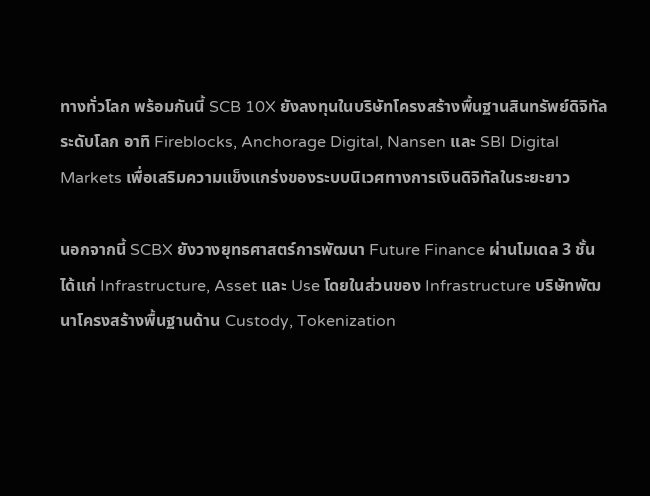ทางทั่วโลก พร้อมกันนี้ SCB 10X ยังลงทุนในบริษัทโครงสร้างพื้นฐานสินทรัพย์ดิจิทัลระดับโลก อาทิ Fireblocks, Anchorage Digital, Nansen และ SBI Digital Markets เพื่อเสริมความแข็งแกร่งของระบบนิเวศทางการเงินดิจิทัลในระยะยาว

นอกจากนี้ SCBX ยังวางยุทธศาสตร์การพัฒนา Future Finance ผ่านโมเดล 3 ชั้น ได้แก่ Infrastructure, Asset และ Use โดยในส่วนของ Infrastructure บริษัทพัฒนาโครงสร้างพื้นฐานด้าน Custody, Tokenization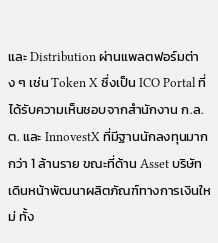และ Distribution ผ่านแพลตฟอร์มต่าง ๆ เช่น Token X ซึ่งเป็น ICO Portal ที่ได้รับความเห็นชอบจากสำนักงาน ก.ล.ต. และ InnovestX ที่มีฐานนักลงทุนมากกว่า 1 ล้านราย ขณะที่ด้าน Asset บริษัทเดินหน้าพัฒนาผลิตภัณฑ์ทางการเงินใหม่ ทั้ง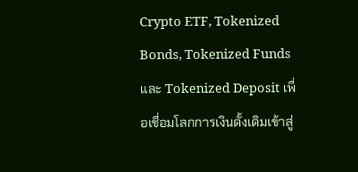Crypto ETF, Tokenized Bonds, Tokenized Funds และ Tokenized Deposit เพื่อเชื่อมโลกการเงินดั้งเดิมเข้าสู่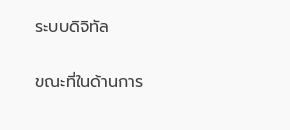ระบบดิจิทัล

ขณะที่ในด้านการ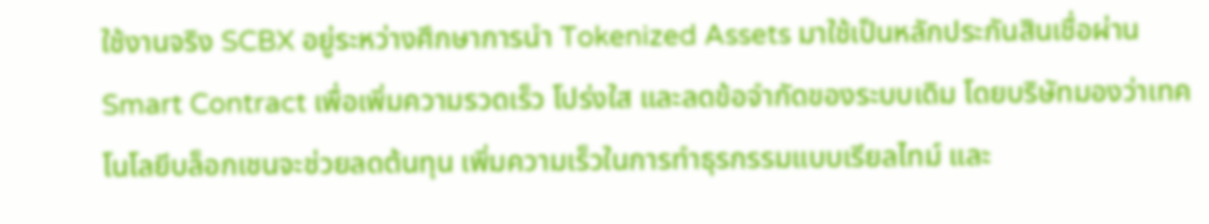ใช้งานจริง SCBX อยู่ระหว่างศึกษาการนำ Tokenized Assets มาใช้เป็นหลักประกันสินเชื่อผ่าน Smart Contract เพื่อเพิ่มความรวดเร็ว โปร่งใส และลดข้อจำกัดของระบบเดิม โดยบริษัทมองว่าเทคโนโลยีบล็อกเชนจะช่วยลดต้นทุน เพิ่มความเร็วในการทำธุรกรรมแบบเรียลไทม์ และ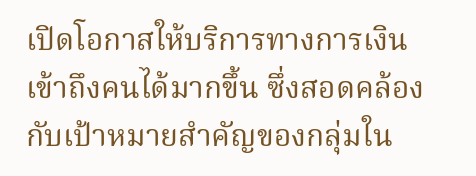เปิดโอกาสให้บริการทางการเงินเข้าถึงคนได้มากขึ้น ซึ่งสอดคล้องกับเป้าหมายสำคัญของกลุ่มใน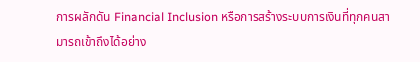การผลักดัน Financial Inclusion หรือการสร้างระบบการเงินที่ทุกคนสามารถเข้าถึงได้อย่าง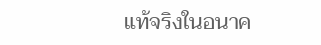แท้จริงในอนาค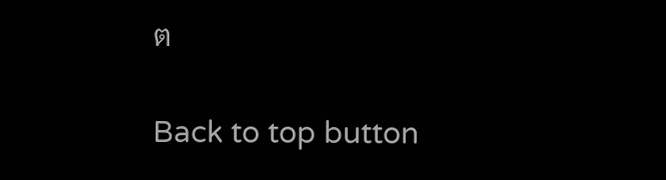ต

Back to top button